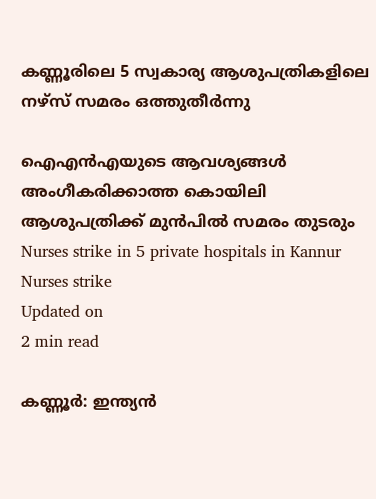കണ്ണൂരിലെ 5 സ്വകാര്യ ആശുപത്രികളിലെ നഴ്‌സ് സമരം ഒത്തുതീർന്നു

ഐഎൻഎയുടെ ആവശ്യങ്ങൾ അംഗീകരിക്കാത്ത കൊയിലി ആശുപത്രിക്ക് മുൻപിൽ സമരം തുടരും
Nurses strike in 5 private hospitals in Kannur
Nurses strike
Updated on
2 min read

കണ്ണൂർ: ഇന്ത്യൻ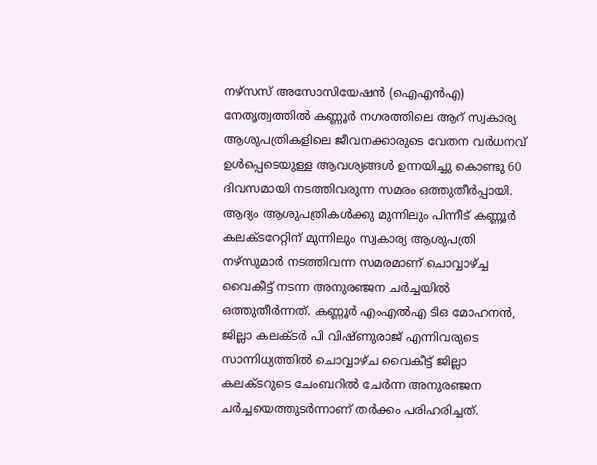നഴ്സസ് അസോസിയേഷൻ (ഐഎൻഎ) നേതൃത്വത്തിൽ കണ്ണൂർ നഗരത്തിലെ ആറ് സ്വകാര്യ ആശുപത്രികളിലെ ജീവനക്കാരുടെ വേതന വർധനവ് ഉൾപ്പെടെയുള്ള ആവശ്യങ്ങൾ ഉന്നയിച്ചു കൊണ്ടു 60 ദിവസമായി നടത്തിവരുന്ന സമരം ഒത്തുതീർപ്പായി. ആദ്യം ആശുപത്രികൾക്കു മുന്നിലും പിന്നീട് കണ്ണൂർ കലക്ടറേറ്റിന് മുന്നിലും സ്വകാര്യ ആശുപത്രി നഴ്സുമാർ നടത്തിവന്ന സമരമാണ് ചൊവ്വാഴ്ച്ച വൈകീട്ട് നടന്ന അനുരഞ്ജന ചർച്ചയിൽ ഒത്തുതീർന്നത്. കണ്ണൂർ എംഎൽഎ ടിഒ മോഹനൻ, ജില്ലാ കലക്ടർ പി വിഷ്ണുരാജ് എന്നിവരുടെ സാന്നിധ്യത്തിൽ ചൊവ്വാഴ്ച വൈകീട്ട് ജില്ലാ കലക്ടറുടെ ചേംബറിൽ ചേർന്ന അനുരഞ്ജന ചർച്ചയെത്തുടർന്നാണ് തർക്കം പരിഹരിച്ചത്.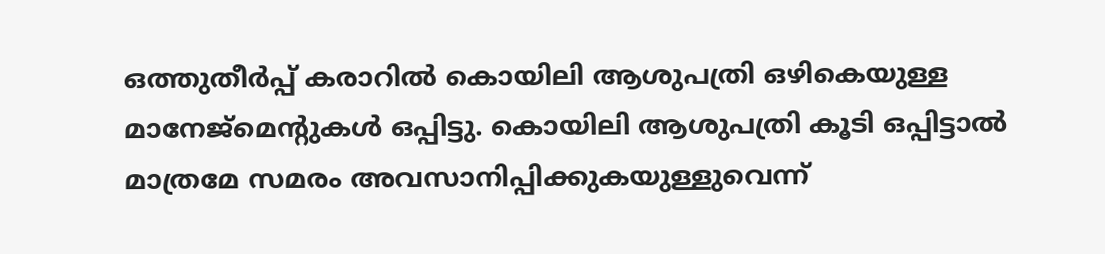ഒത്തുതീർപ്പ് കരാറിൽ കൊയിലി ആശുപത്രി ഒഴികെയുള്ള മാനേജ്മെൻ്റുകൾ ഒപ്പിട്ടു. കൊയിലി ആശുപത്രി കൂടി ഒപ്പിട്ടാൽ മാത്രമേ സമരം അവസാനിപ്പിക്കുകയുള്ളുവെന്ന്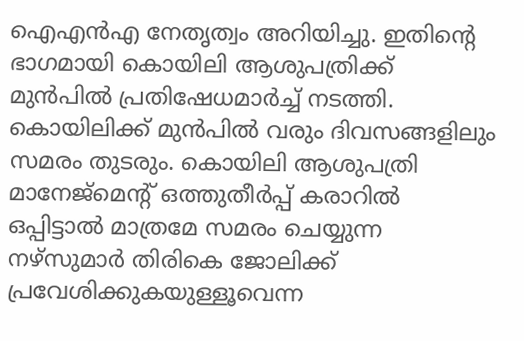ഐഎൻഎ നേതൃത്വം അറിയിച്ചു. ഇതിൻ്റെ ഭാഗമായി കൊയിലി ആശുപത്രിക്ക് മുൻപിൽ പ്രതിഷേധമാർച്ച് നടത്തി. കൊയിലിക്ക് മുൻപിൽ വരും ദിവസങ്ങളിലും സമരം തുടരും. കൊയിലി ആശുപത്രി മാനേജ്മെൻ്റ് ഒത്തുതീർപ്പ് കരാറിൽ ഒപ്പിട്ടാൽ മാത്രമേ സമരം ചെയ്യുന്ന നഴ്സുമാർ തിരികെ ജോലിക്ക് പ്രവേശിക്കുകയുള്ളൂവെന്ന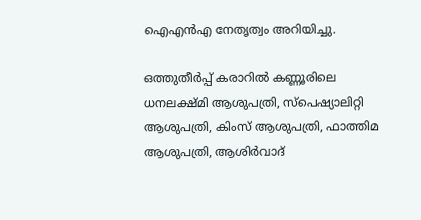ഐഎൻഎ നേതൃത്വം അറിയിച്ചു.

ഒത്തുതീർപ്പ് കരാറിൽ കണ്ണൂരിലെ ധനലക്ഷ്മി ആശുപത്രി, സ്പെഷ്യാലിറ്റി ആശുപത്രി, കിംസ് ആശുപത്രി, ഫാത്തിമ ആശുപത്രി, ആശിർവാദ്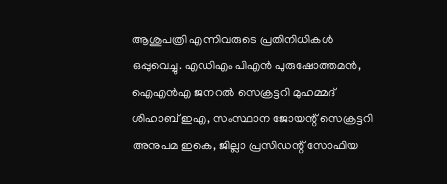ആശുപത്രി എന്നിവരുടെ പ്രതിനിധികൾ ഒപ്പുവെച്ചു. എഡിഎം പിഎൻ പുരുഷോത്തമൻ, ഐഎൻഎ ജനറൽ സെക്രട്ടറി മുഹമ്മദ് ശിഹാബ് ഇഎ, സംസ്ഥാന ജോയന്റ് സെക്രട്ടറി അനുപമ ഇകെ, ജില്ലാ പ്രസിഡന്റ് സോഫിയ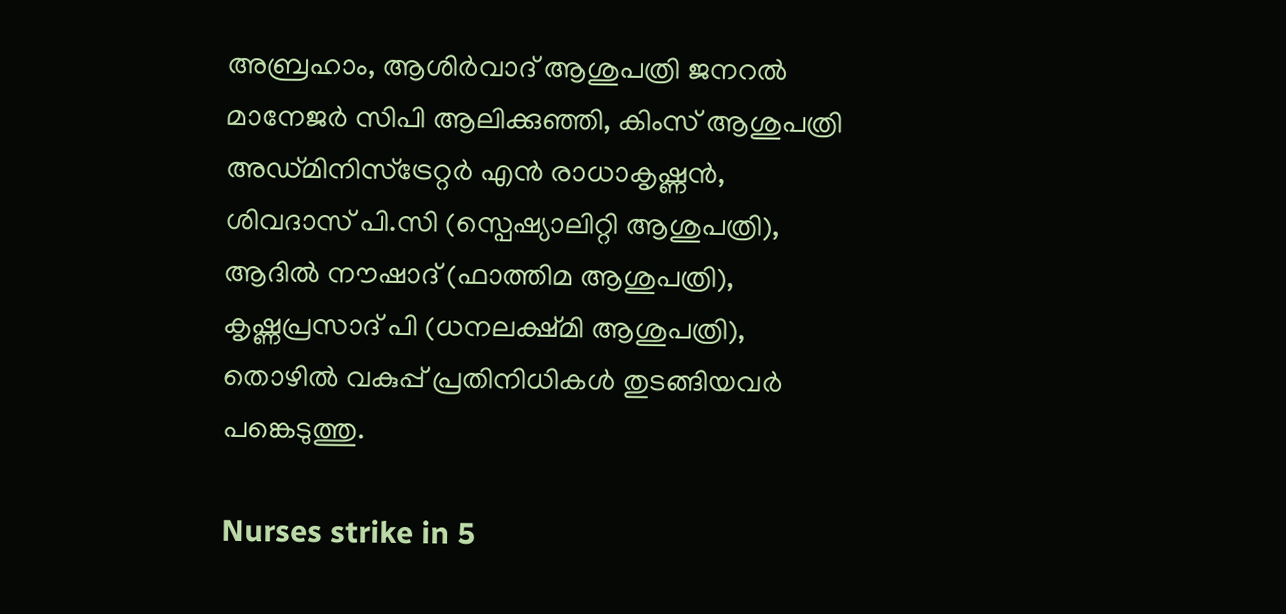അബ്രഹാം, ആശിർവാദ് ആശുപത്രി ജനറൽ മാനേജർ സിപി ആലിക്കുഞ്ഞി, കിംസ് ആശുപത്രി അഡ്മിനിസ്ട്രേറ്റർ എൻ രാധാകൃഷ്ണൻ, ശിവദാസ് പി.സി (സ്പെഷ്യാലിറ്റി ആശുപത്രി), ആദിൽ നൗഷാദ് (ഫാത്തിമ ആശുപത്രി), കൃഷ്ണപ്രസാദ് പി (ധനലക്ഷ്മി ആശുപത്രി), തൊഴിൽ വകുപ്പ് പ്രതിനിധികൾ തുടങ്ങിയവർ പങ്കെടുത്തു.

Nurses strike in 5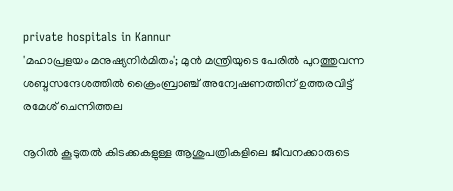private hospitals in Kannur
'മഹാപ്രളയം മനുഷ്യനിര്‍മിതം'; മുന്‍ മന്ത്രിയുടെ പേരില്‍ പുറത്തുവന്ന ശബ്ദസന്ദേശത്തില്‍ ക്രൈംബ്രാഞ്ച് അന്വേഷണത്തിന് ഉത്തരവിട്ട് രമേശ് ചെന്നിത്തല

നൂറിൽ കൂടുതൽ കിടക്കകളുള്ള ആശുപത്രികളിലെ ജീവനക്കാരുടെ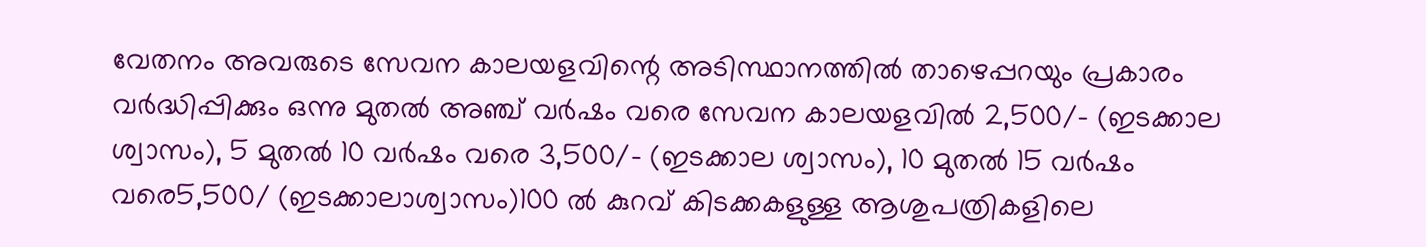വേതനം അവരുടെ സേവന കാലയളവിന്റെ അടിസ്ഥാനത്തിൽ താഴെപ്പറയും പ്രകാരം വർദ്ധിപ്പിക്കും ഒന്നു മുതൽ അഞ്ച് വർഷം വരെ സേവന കാലയളവിൽ 2,500/- (ഇടക്കാല ശ്വാസം), 5 മുതൽ 10 വർഷം വരെ 3,500/- (ഇടക്കാല ശ്വാസം), 10 മുതൽ 15 വർഷം വരെ5,500/ (ഇടക്കാലാശ്വാസം)100 ൽ കുറവ് കിടക്കകളുള്ള ആശുപത്രികളിലെ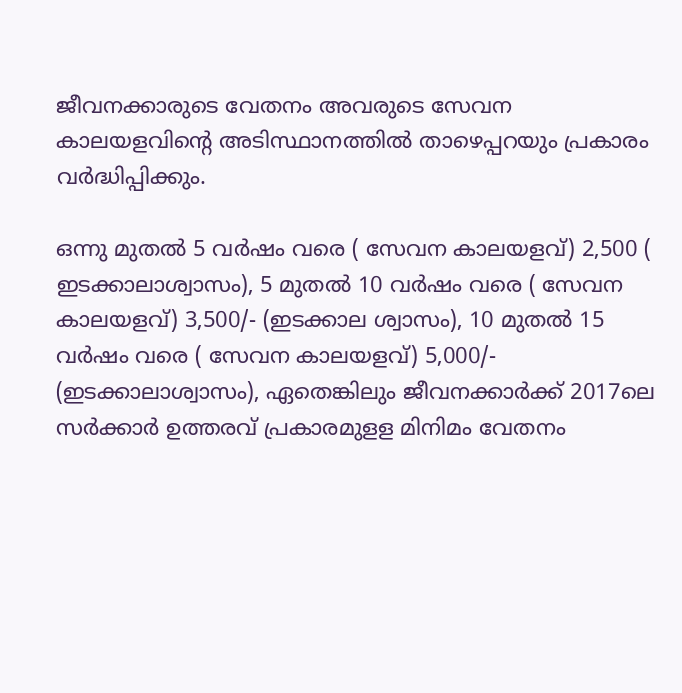ജീവനക്കാരുടെ വേതനം അവരുടെ സേവന കാലയളവിന്റെ അടിസ്ഥാനത്തിൽ താഴെപ്പറയും പ്രകാരം വർദ്ധിപ്പിക്കും.

ഒന്നു മുതൽ 5 വർഷം വരെ ( സേവന കാലയളവ്) 2,500 ( ഇടക്കാലാശ്വാസം), 5 മുതൽ 10 വർഷം വരെ ( സേവന കാലയളവ്) 3,500/- (ഇടക്കാല ശ്വാസം), 10 മുതൽ 15 വർഷം വരെ ( സേവന കാലയളവ്) 5,000/- (ഇടക്കാലാശ്വാസം), ഏതെങ്കിലും ജീവനക്കാർക്ക് 2017ലെ സർക്കാർ ഉത്തരവ് പ്രകാരമുളള മിനിമം വേതനം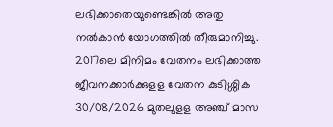ലഭിക്കാതെയുണ്ടെങ്കിൽ അതു നൽകാൻ യോഗത്തിൽ തീരുമാനിച്ചു. 2017ലെ മിനിമം വേതനം ലഭിക്കാത്ത ജീവനക്കാർക്കുളള വേതന കുടിശ്ശിക 30/08/2026 മുതലുളള അഞ്ച് മാസ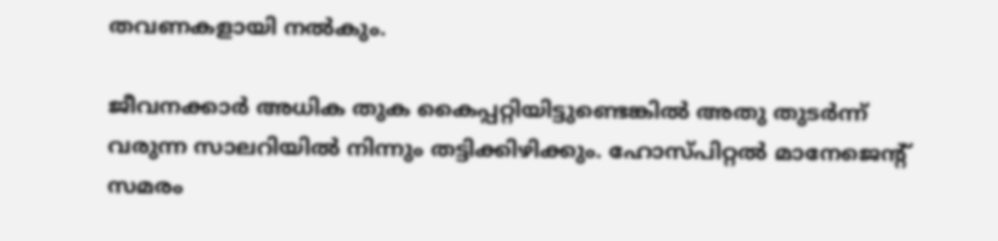തവണകളായി നൽകും.

ജീവനക്കാർ അധിക തുക കൈപ്പറ്റിയിട്ടുണ്ടെങ്കിൽ അതു തുടർന്ന് വരുന്ന സാലറിയിൽ നിന്നും തട്ടിക്കിഴിക്കും. ഹോസ്പിറ്റൽ മാനേജെൻ്റ് സമരം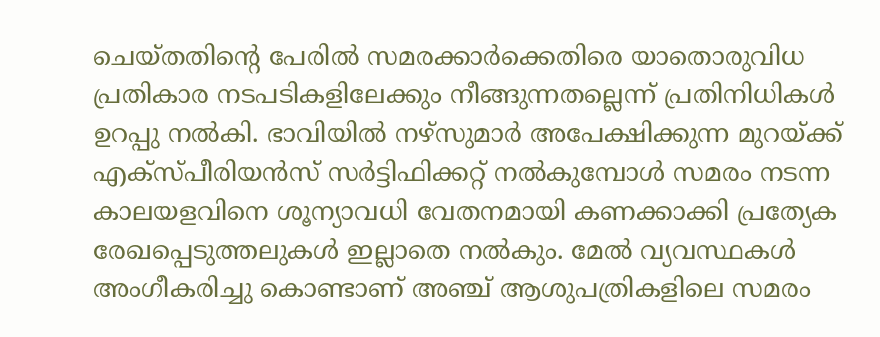ചെയ്തതിന്റെ പേരിൽ സമരക്കാർക്കെതിരെ യാതൊരുവിധ പ്രതികാര നടപടികളിലേക്കും നീങ്ങുന്നതല്ലെന്ന് പ്രതിനിധികൾ ഉറപ്പു നൽകി. ഭാവിയിൽ നഴ്സുമാർ അപേക്ഷിക്കുന്ന മുറയ്ക്ക് എക്സ്‌പീരിയൻസ് സർട്ടിഫിക്കറ്റ് നൽകുമ്പോൾ സമരം നടന്ന കാലയളവിനെ ശൂന്യാവധി വേതനമായി കണക്കാക്കി പ്രത്യേക രേഖപ്പെടുത്തലുകൾ ഇല്ലാതെ നൽകും. മേൽ വ്യവസ്ഥകൾ അംഗീകരിച്ചു കൊണ്ടാണ് അഞ്ച് ആശുപത്രികളിലെ സമരം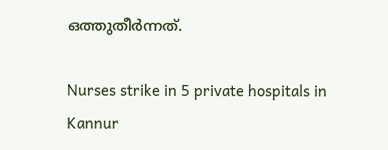ഒത്തുതീർന്നത്.

Nurses strike in 5 private hospitals in Kannur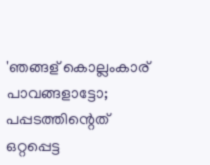'ഞങ്ങള് കൊല്ലംകാര് പാവങ്ങളാട്ടോ; പപ്പടത്തിന്റെത് ഒറ്റപ്പെട്ട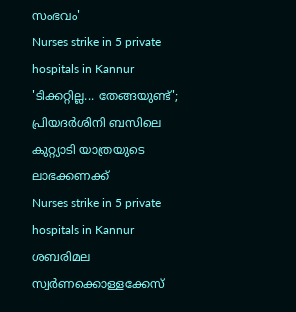സംഭവം'
Nurses strike in 5 private hospitals in Kannur
'ടിക്കറ്റില്ല... തേങ്ങയുണ്ട്'; പ്രിയദര്‍ശിനി ബസിലെ കുറ്റ്യാടി യാത്രയുടെ ലാഭക്കണക്ക്
Nurses strike in 5 private hospitals in Kannur
ശബരിമല സ്വര്‍ണക്കൊള്ളക്കേസ്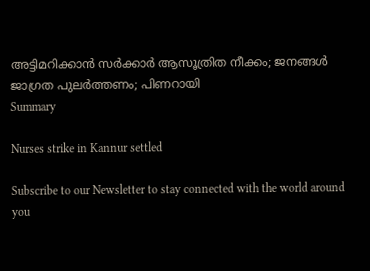അട്ടിമറിക്കാന്‍ സര്‍ക്കാര്‍ ആസൂത്രിത നീക്കം; ജനങ്ങള്‍ ജാഗ്രത പുലര്‍ത്തണം; പിണറായി
Summary

Nurses strike in Kannur settled

Subscribe to our Newsletter to stay connected with the world around you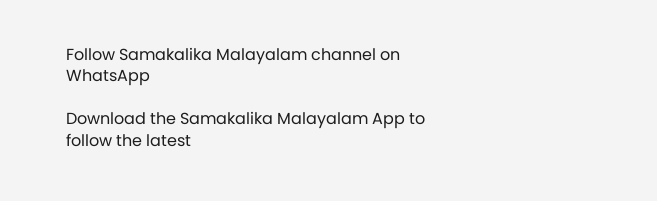Follow Samakalika Malayalam channel on WhatsApp

Download the Samakalika Malayalam App to follow the latest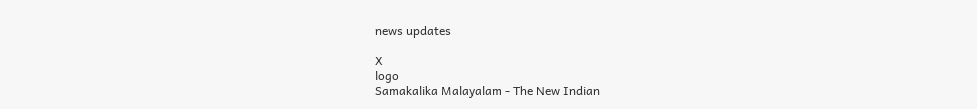news updates

X
logo
Samakalika Malayalam - The New Indian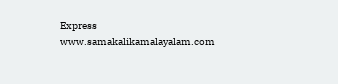Express
www.samakalikamalayalam.com